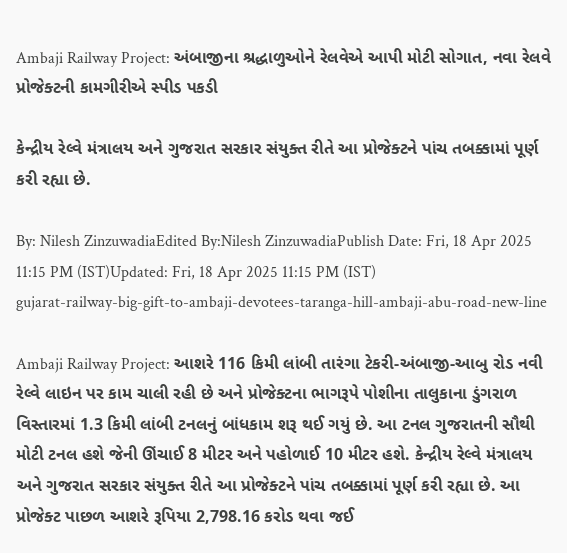Ambaji Railway Project: અંબાજીના શ્રદ્ધાળુઓને રેલવેએ આપી મોટી સોગાત, નવા રેલવે પ્રોજેક્ટની કામગીરીએ સ્પીડ પકડી

કેન્દ્રીય રેલ્વે મંત્રાલય અને ગુજરાત સરકાર સંયુક્ત રીતે આ પ્રોજેક્ટને પાંચ તબક્કામાં પૂર્ણ કરી રહ્યા છે.

By: Nilesh ZinzuwadiaEdited By:Nilesh ZinzuwadiaPublish Date: Fri, 18 Apr 2025 11:15 PM (IST)Updated: Fri, 18 Apr 2025 11:15 PM (IST)
gujarat-railway-big-gift-to-ambaji-devotees-taranga-hill-ambaji-abu-road-new-line

Ambaji Railway Project: આશરે 116 કિમી લાંબી તારંગા ટેકરી-અંબાજી-આબુ રોડ નવી રેલ્વે લાઇન પર કામ ચાલી રહી છે અને પ્રોજેક્ટના ભાગરૂપે પોશીના તાલુકાના ડુંગરાળ વિસ્તારમાં 1.3 કિમી લાંબી ટનલનું બાંધકામ શરૂ થઈ ગયું છે. આ ટનલ ગુજરાતની સૌથી મોટી ટનલ હશે જેની ઊંચાઈ 8 મીટર અને પહોળાઈ 10 મીટર હશે. કેન્દ્રીય રેલ્વે મંત્રાલય અને ગુજરાત સરકાર સંયુક્ત રીતે આ પ્રોજેક્ટને પાંચ તબક્કામાં પૂર્ણ કરી રહ્યા છે. આ પ્રોજેક્ટ પાછળ આશરે રૂપિયા 2,798.16 કરોડ થવા જઈ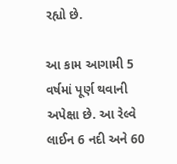રહ્યો છે.

આ કામ આગામી 5 વર્ષમાં પૂર્ણ થવાની અપેક્ષા છે. આ રેલ્વે લાઈન 6 નદી અને 60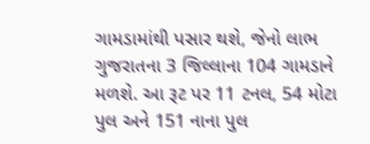ગામડામાંથી પસાર થશે, જેનો લાભ ગુજરાતના 3 જિલ્લાના 104 ગામડાને મળશે. આ રૂટ પર 11 ટનલ, 54 મોટા પુલ અને 151 નાના પુલ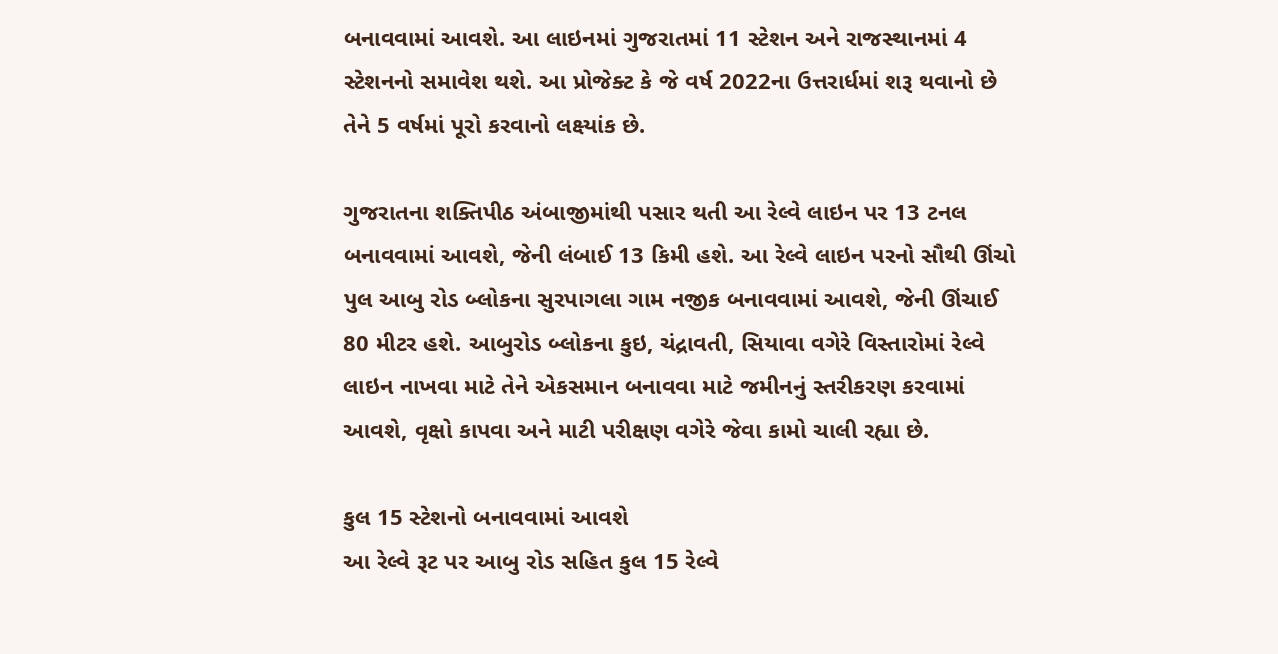બનાવવામાં આવશે. આ લાઇનમાં ગુજરાતમાં 11 સ્ટેશન અને રાજસ્થાનમાં 4 સ્ટેશનનો સમાવેશ થશે. આ પ્રોજેક્ટ કે જે વર્ષ 2022ના ઉત્તરાર્ધમાં શરૂ થવાનો છે તેને 5 વર્ષમાં પૂરો કરવાનો લક્ષ્યાંક છે.

ગુજરાતના શક્તિપીઠ અંબાજીમાંથી પસાર થતી આ રેલ્વે લાઇન પર 13 ટનલ બનાવવામાં આવશે, જેની લંબાઈ 13 કિમી હશે. આ રેલ્વે લાઇન પરનો સૌથી ઊંચો પુલ આબુ રોડ બ્લોકના સુરપાગલા ગામ નજીક બનાવવામાં આવશે, જેની ઊંચાઈ 80 મીટર હશે. આબુરોડ બ્લોકના કુઇ, ચંદ્રાવતી, સિયાવા વગેરે વિસ્તારોમાં રેલ્વે લાઇન નાખવા માટે તેને એકસમાન બનાવવા માટે જમીનનું સ્તરીકરણ કરવામાં આવશે, વૃક્ષો કાપવા અને માટી પરીક્ષણ વગેરે જેવા કામો ચાલી રહ્યા છે.

કુલ 15 સ્ટેશનો બનાવવામાં આવશે
આ રેલ્વે રૂટ પર આબુ રોડ સહિત કુલ 15 રેલ્વે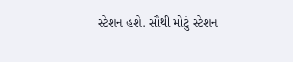સ્ટેશન હશે. સૌથી મોટું સ્ટેશન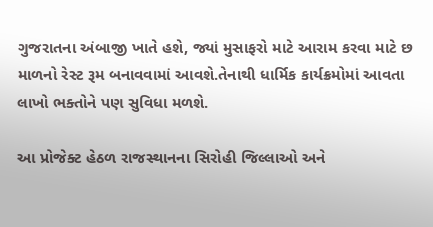ગુજરાતના અંબાજી ખાતે હશે, જ્યાં મુસાફરો માટે આરામ કરવા માટે છ માળનો રેસ્ટ રૂમ બનાવવામાં આવશે.તેનાથી ધાર્મિક કાર્યક્રમોમાં આવતા લાખો ભક્તોને પણ સુવિધા મળશે.

આ પ્રોજેક્ટ હેઠળ રાજસ્થાનના સિરોહી જિલ્લાઓ અને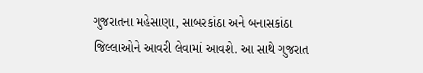ગુજરાતના મહેસાણા, સાબરકાંઠા અને બનાસકાંઠા જિલ્લાઓને આવરી લેવામાં આવશે. આ સાથે ગુજરાત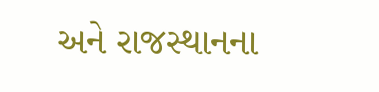અને રાજસ્થાનના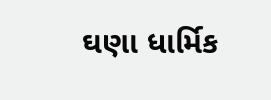ઘણા ધાર્મિક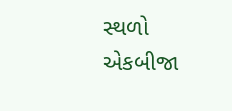સ્થળો એકબીજા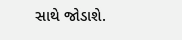સાથે જોડાશે.